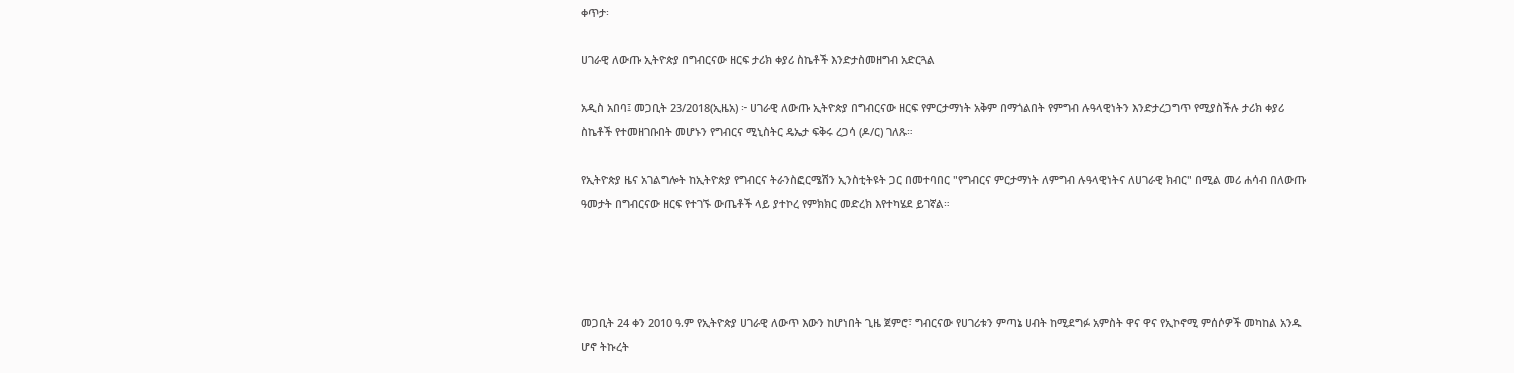ቀጥታ፡

ሀገራዊ ለውጡ ኢትዮጵያ በግብርናው ዘርፍ ታሪክ ቀያሪ ስኬቶች እንድታስመዘግብ አድርጓል

አዲስ አበባ፤ መጋቢት 23/2018(ኢዜአ) ፦ ሀገራዊ ለውጡ ኢትዮጵያ በግብርናው ዘርፍ የምርታማነት አቅም በማጎልበት የምግብ ሉዓላዊነትን እንድታረጋግጥ የሚያስችሉ ታሪክ ቀያሪ ስኬቶች የተመዘገቡበት መሆኑን የግብርና ሚኒስትር ዴኤታ ፍቅሩ ረጋሳ (ዶ/ር) ገለጹ።

የኢትዮጵያ ዜና አገልግሎት ከኢትዮጵያ የግብርና ትራንስፎርሜሽን ኢንስቲትዩት ጋር በመተባበር "የግብርና ምርታማነት ለምግብ ሉዓላዊነትና ለሀገራዊ ክብር" በሚል መሪ ሐሳብ በለውጡ ዓመታት በግብርናው ዘርፍ የተገኙ ውጤቶች ላይ ያተኮረ የምክክር መድረክ እየተካሄደ ይገኛል።




መጋቢት 24 ቀን 2010 ዓ.ም የኢትዮጵያ ሀገራዊ ለውጥ እውን ከሆነበት ጊዜ ጀምሮ፣ ግብርናው የሀገሪቱን ምጣኔ ሀብት ከሚደግፉ አምስት ዋና ዋና የኢኮኖሚ ምሰሶዎች መካከል አንዱ ሆኖ ትኩረት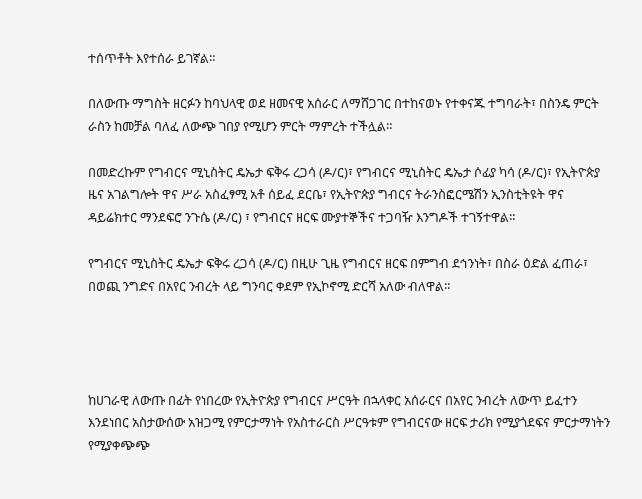ተሰጥቶት እየተሰራ ይገኛል።

በለውጡ ማግስት ዘርፉን ከባህላዊ ወደ ዘመናዊ አሰራር ለማሸጋገር በተከናወኑ የተቀናጁ ተግባራት፣ በስንዴ ምርት ራስን ከመቻል ባለፈ ለውጭ ገበያ የሚሆን ምርት ማምረት ተችሏል።

በመድረኩም የግብርና ሚኒስትር ዴኤታ ፍቅሩ ረጋሳ (ዶ/ር)፣ የግብርና ሚኒስትር ዴኤታ ሶፊያ ካሳ (ዶ/ር)፣ የኢትዮጵያ ዜና አገልግሎት ዋና ሥራ አስፈፃሚ አቶ ሰይፈ ደርቤ፣ የኢትዮጵያ ግብርና ትራንስፎርሜሽን ኢንስቲትዩት ዋና ዳይሬክተር ማንደፍሮ ንጉሴ (ዶ/ር) ፣ የግብርና ዘርፍ ሙያተኞችና ተጋባዥ እንግዶች ተገኝተዋል።

የግብርና ሚኒስትር ዴኤታ ፍቅሩ ረጋሳ (ዶ/ር) በዚሁ ጊዜ የግብርና ዘርፍ በምግብ ደኅንነት፣ በስራ ዕድል ፈጠራ፣ በወጪ ንግድና በአየር ንብረት ላይ ግንባር ቀደም የኢኮኖሚ ድርሻ አለው ብለዋል።




ከሀገራዊ ለውጡ በፊት የነበረው የኢትዮጵያ የግብርና ሥርዓት በኋላቀር አሰራርና በአየር ንብረት ለውጥ ይፈተን እንደነበር አስታውሰው አዝጋሚ የምርታማነት የአስተራርስ ሥርዓቱም የግብርናው ዘርፍ ታሪክ የሚያጎደፍና ምርታማነትን የሚያቀጭጭ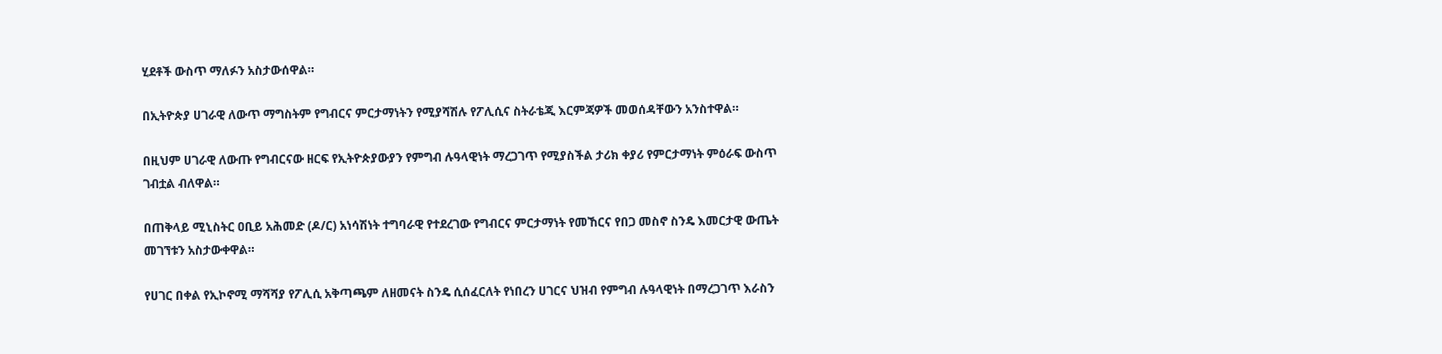ሂደቶች ውስጥ ማለፉን አስታውሰዋል።

በኢትዮጵያ ሀገራዊ ለውጥ ማግስትም የግብርና ምርታማነትን የሚያሻሽሉ የፖሊሲና ስትራቴጂ እርምጃዎች መወሰዳቸውን አንስተዋል።

በዚህም ሀገራዊ ለውጡ የግብርናው ዘርፍ የኢትዮጵያውያን የምግብ ሉዓላዊነት ማረጋገጥ የሚያስችል ታሪክ ቀያሪ የምርታማነት ምዕራፍ ውስጥ ገብቷል ብለዋል።

በጠቅላይ ሚኒስትር ዐቢይ አሕመድ (ዶ/ር) አነሳሽነት ተግባራዊ የተደረገው የግብርና ምርታማነት የመኸርና የበጋ መስኖ ስንዴ እመርታዊ ውጤት መገኘቱን አስታውቀዋል።

የሀገር በቀል የኢኮኖሚ ማሻሻያ የፖሊሲ አቅጣጫም ለዘመናት ስንዴ ሲሰፈርለት የነበረን ሀገርና ህዝብ የምግብ ሉዓላዊነት በማረጋገጥ እራስን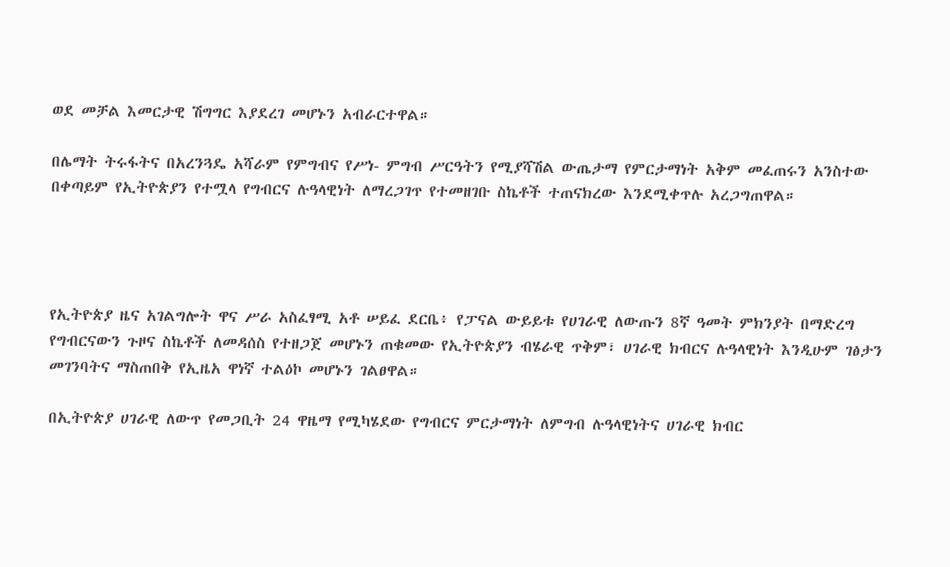ወደ መቻል እመርታዊ ሽግግር እያደረገ መሆኑን አብራርተዋል።

በሌማት ትሩፋትና በአረንጓዴ አሻራም የምግብና የሥነ- ምግብ ሥርዓትን የሚያሻሽል ውጤታማ የምርታማነት አቅም መፈጠሩን አንስተው በቀጣይም የኢትዮጵያን የተሟላ የግብርና ሉዓላዊነት ለማረጋገጥ የተመዘገቡ ስኬቶች ተጠናክረው እንደሚቀጥሉ አረጋግጠዋል።




የኢትዮጵያ ዜና አገልግሎት ዋና ሥራ አስፈፃሚ አቶ ሠይፈ ደርቤ፥ የፓናል ውይይቱ የሀገራዊ ለውጡን 8ኛ ዓመት ምክንያት በማድረግ የግብርናውን ጉዞና ስኬቶች ለመዳሰስ የተዘጋጀ መሆኑን ጠቁመው የኢትዮጵያን ብሄራዊ ጥቅም፣ ሀገራዊ ክብርና ሉዓላዊነት እንዲሁም ገፅታን መገንባትና ማስጠበቅ የኢዜአ ዋነኛ ተልዕኮ መሆኑን ገልፀዋል።

በኢትዮጵያ ሀገራዊ ለውጥ የመጋቢት 24 ዋዜማ የሚካሄደው የግብርና ምርታማነት ለምግብ ሉዓላዊነትና ሀገራዊ ክብር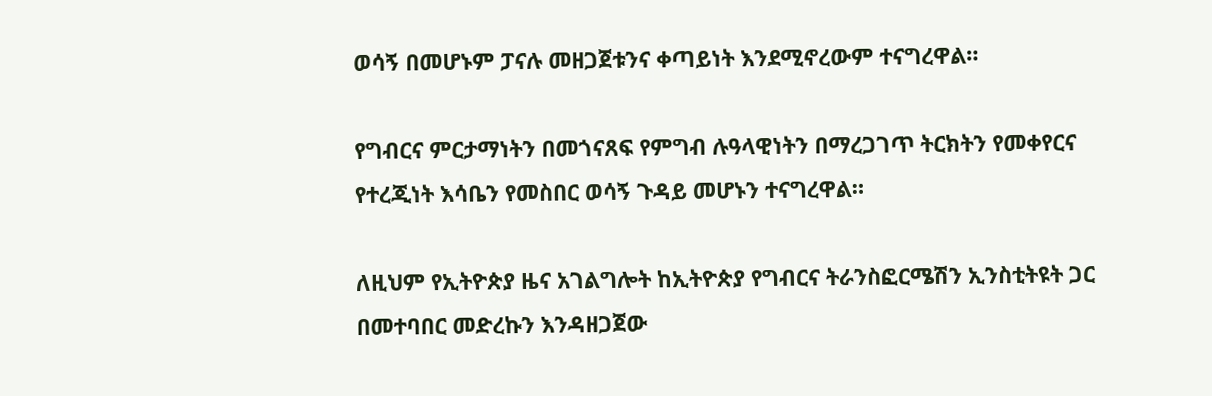ወሳኝ በመሆኑም ፓናሉ መዘጋጀቱንና ቀጣይነት እንደሚኖረውም ተናግረዋል።

የግብርና ምርታማነትን በመጎናጸፍ የምግብ ሉዓላዊነትን በማረጋገጥ ትርክትን የመቀየርና የተረጂነት እሳቤን የመስበር ወሳኝ ጉዳይ መሆኑን ተናግረዋል።

ለዚህም የኢትዮጵያ ዜና አገልግሎት ከኢትዮጵያ የግብርና ትራንስፎርሜሽን ኢንስቲትዩት ጋር በመተባበር መድረኩን እንዳዘጋጀው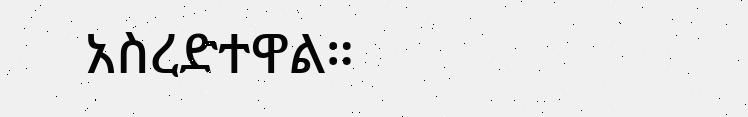አስረድተዋል።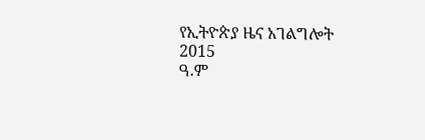የኢትዮጵያ ዜና አገልግሎት
2015
ዓ.ም